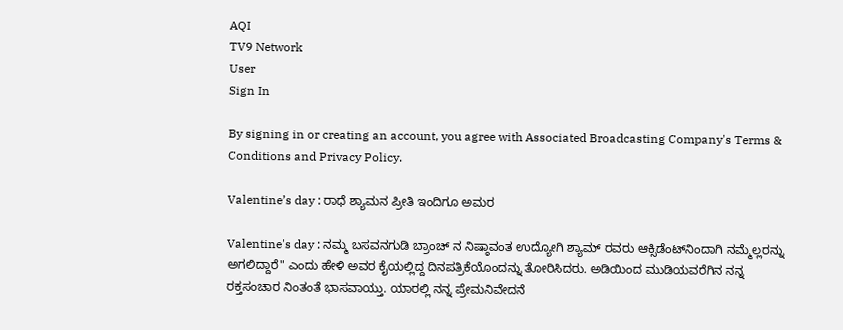AQI
TV9 Network
User
Sign In

By signing in or creating an account, you agree with Associated Broadcasting Company's Terms & Conditions and Privacy Policy.

Valentine’s day : ರಾಧೆ ಶ್ಯಾಮನ ಪ್ರೀತಿ ಇಂದಿಗೂ ಅಮರ

Valentine's day : ನಮ್ಮ ಬಸವನಗುಡಿ ಬ್ರಾಂಚ್ ನ ನಿಷ್ಠಾವಂತ ಉದ್ಯೋಗಿ ಶ್ಯಾಮ್ ರವರು ಆಕ್ಸಿಡೆಂಟ್‌ನಿಂದಾಗಿ ನಮ್ಮೆಲ್ಲರನ್ನು ಅಗಲಿದ್ದಾರೆ" ಎಂದು ಹೇಳಿ ಅವರ ಕೈಯಲ್ಲಿದ್ದ ದಿನಪತ್ರಿಕೆಯೊಂದನ್ನು ತೋರಿಸಿದರು. ಅಡಿಯಿಂದ ಮುಡಿಯವರೆಗಿನ ನನ್ನ ರಕ್ತಸಂಚಾರ ನಿಂತಂತೆ ಭಾಸವಾಯ್ತು. ಯಾರಲ್ಲಿ ನನ್ನ ಪ್ರೇಮನಿವೇದನೆ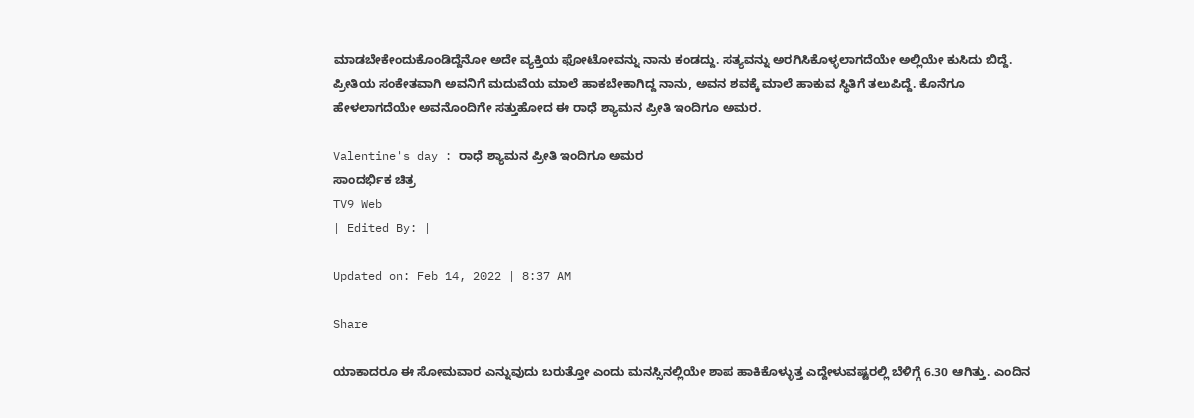ಮಾಡಬೇಕೇಂದುಕೊಂಡಿದ್ದೆನೋ ಅದೇ ವ್ಯಕ್ತಿಯ ಫೋಟೋವನ್ನು ನಾನು ಕಂಡದ್ದು. ಸತ್ಯವನ್ನು ಅರಗಿಸಿಕೊಳ್ಳಲಾಗದೆಯೇ ಅಲ್ಲಿಯೇ ಕುಸಿದು ಬಿದ್ದೆ. ಪ್ರೀತಿಯ ಸಂಕೇತವಾಗಿ ಅವನಿಗೆ ಮದುವೆಯ ಮಾಲೆ ಹಾಕಬೇಕಾಗಿದ್ದ ನಾನು, ಅವನ ಶವಕ್ಕೆ ಮಾಲೆ ಹಾಕುವ ಸ್ಥಿತಿಗೆ ತಲುಪಿದ್ದೆ. ಕೊನೆಗೂ ಹೇಳಲಾಗದೆಯೇ ಅವನೊಂದಿಗೇ ಸತ್ತುಹೋದ ಈ ರಾಧೆ ಶ್ಯಾಮನ ಪ್ರೀತಿ ಇಂದಿಗೂ ಅಮರ.

Valentine's day : ರಾಧೆ ಶ್ಯಾಮನ ಪ್ರೀತಿ ಇಂದಿಗೂ ಅಮರ
ಸಾಂದರ್ಭಿಕ ಚಿತ್ರ
TV9 Web
| Edited By: |

Updated on: Feb 14, 2022 | 8:37 AM

Share

ಯಾಕಾದರೂ ಈ ಸೋಮವಾರ ಎನ್ನುವುದು ಬರುತ್ತೋ ಎಂದು ಮನಸ್ಸಿನಲ್ಲಿಯೇ ಶಾಪ ಹಾಕಿಕೊಳ್ಳುತ್ತ ಎದ್ದೇಳುವಷ್ಟರಲ್ಲಿ ಬೆಳಿಗ್ಗೆ 6.30 ಆಗಿತ್ತು. ಎಂದಿನ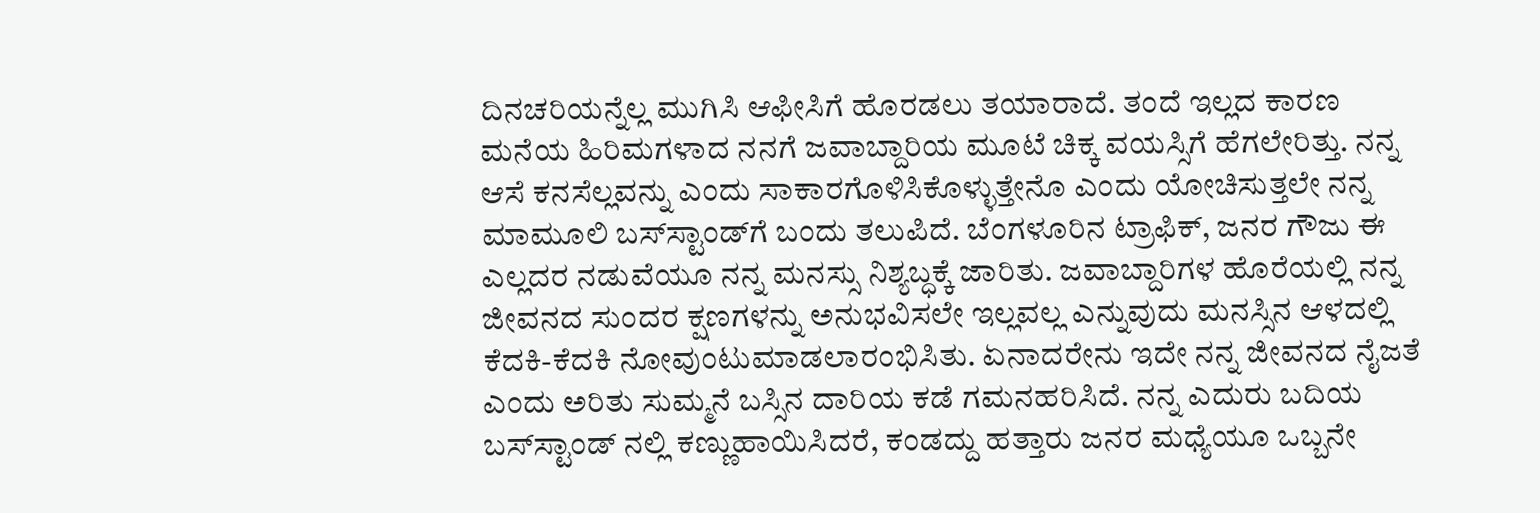ದಿನಚರಿಯನ್ನೆಲ್ಲ ಮುಗಿಸಿ ಆಫೀಸಿಗೆ ಹೊರಡಲು ತಯಾರಾದೆ. ತಂದೆ ಇಲ್ಲದ ಕಾರಣ ಮನೆಯ ಹಿರಿಮಗಳಾದ ನನಗೆ ಜವಾಬ್ದಾರಿಯ ಮೂಟೆ ಚಿಕ್ಕ ವಯಸ್ಸಿಗೆ ಹೆಗಲೇರಿತ್ತು. ನನ್ನ ಆಸೆ ಕನಸೆಲ್ಲವನ್ನು ಎಂದು ಸಾಕಾರಗೊಳಿಸಿಕೊಳ್ಳುತ್ತೇನೊ ಎಂದು ಯೋಚಿಸುತ್ತಲೇ ನನ್ನ ಮಾಮೂಲಿ ಬಸ್‌ಸ್ಟಾಂಡ್‌ಗೆ ಬಂದು ತಲುಪಿದೆ. ಬೆಂಗಳೂರಿನ ಟ್ರಾಫಿಕ್, ಜನರ ಗೌಜು ಈ ಎಲ್ಲದರ ನಡುವೆಯೂ ನನ್ನ ಮನಸ್ಸು ನಿಶ್ಯಬ್ಧಕ್ಕೆ ಜಾರಿತು. ಜವಾಬ್ದಾರಿಗಳ ಹೊರೆಯಲ್ಲಿ ನನ್ನ ಜೀವನದ ಸುಂದರ ಕ್ಷಣಗಳನ್ನು ಅನುಭವಿಸಲೇ ಇಲ್ಲವಲ್ಲ ಎನ್ನುವುದು ಮನಸ್ಸಿನ ಆಳದಲ್ಲಿ ಕೆದಕಿ-ಕೆದಕಿ ನೋವುಂಟುಮಾಡಲಾರಂಭಿಸಿತು. ಏನಾದರೇನು ಇದೇ ನನ್ನ ಜೀವನದ ನೈಜತೆ ಎಂದು ಅರಿತು ಸುಮ್ಮನೆ ಬಸ್ಸಿನ ದಾರಿಯ ಕಡೆ ಗಮನಹರಿಸಿದೆ. ನನ್ನ ಎದುರು ಬದಿಯ ಬಸ್‌ಸ್ಟಾಂಡ್ ನಲ್ಲಿ ಕಣ್ಣುಹಾಯಿಸಿದರೆ, ಕಂಡದ್ದು ಹತ್ತಾರು ಜನರ ಮಧ್ಯೆಯೂ ಒಬ್ಬನೇ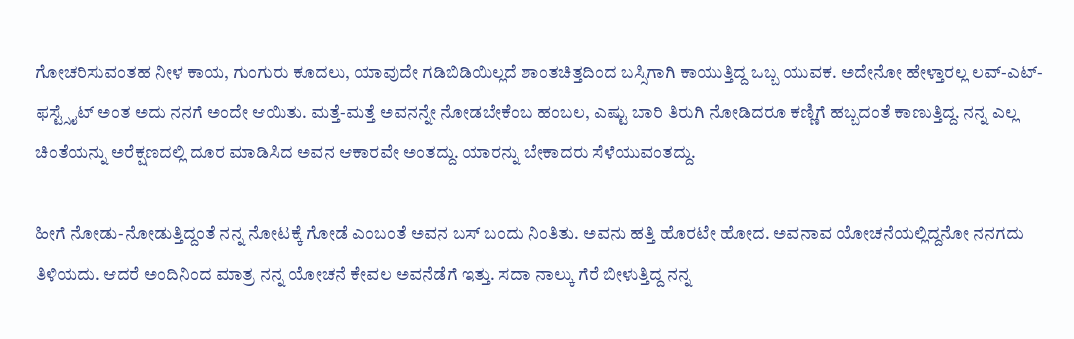ಗೋಚರಿಸುವಂತಹ ನೀಳ ಕಾಯ, ಗುಂಗುರು ಕೂದಲು, ಯಾವುದೇ ಗಡಿಬಿಡಿಯಿಲ್ಲದೆ ಶಾಂತಚಿತ್ತದಿಂದ ಬಸ್ಸಿಗಾಗಿ ಕಾಯುತ್ತಿದ್ದ ಒಬ್ಬ ಯುವಕ. ಅದೇನೋ ಹೇಳ್ತಾರಲ್ಲ ಲವ್-ಎಟ್-ಫಸ್ಟ್ಸೈಟ್ ಅಂತ ಅದು ನನಗೆ ಅಂದೇ ಆಯಿತು. ಮತ್ತೆ-ಮತ್ತೆ ಅವನನ್ನೇ ನೋಡಬೇಕೆಂಬ ಹಂಬಲ, ಎಷ್ಟು ಬಾರಿ ತಿರುಗಿ ನೋಡಿದರೂ ಕಣ್ಣಿಗೆ ಹಬ್ಬದಂತೆ ಕಾಣುತ್ತಿದ್ದ. ನನ್ನ ಎಲ್ಲ ಚಿಂತೆಯನ್ನು ಅರೆಕ್ಷಣದಲ್ಲಿ ದೂರ ಮಾಡಿಸಿದ ಅವನ ಆಕಾರವೇ ಅಂತದ್ದು. ಯಾರನ್ನು ಬೇಕಾದರು ಸೆಳೆಯುವಂತದ್ದು.

ಹೀಗೆ ನೋಡು-ನೋಡುತ್ತಿದ್ದಂತೆ ನನ್ನ ನೋಟಕ್ಕೆ ಗೋಡೆ ಎಂಬಂತೆ ಅವನ ಬಸ್ ಬಂದು ನಿಂತಿತು. ಅವನು ಹತ್ತಿ ಹೊರಟೇ ಹೋದ. ಅವನಾವ ಯೋಚನೆಯಲ್ಲಿದ್ದನೋ ನನಗದು ತಿಳಿಯದು. ಆದರೆ ಅಂದಿನಿಂದ ಮಾತ್ರ ನನ್ನ ಯೋಚನೆ ಕೇವಲ ಅವನೆಡೆಗೆ ಇತ್ತು. ಸದಾ ನಾಲ್ಕು ಗೆರೆ ಬೀಳುತ್ತಿದ್ದ ನನ್ನ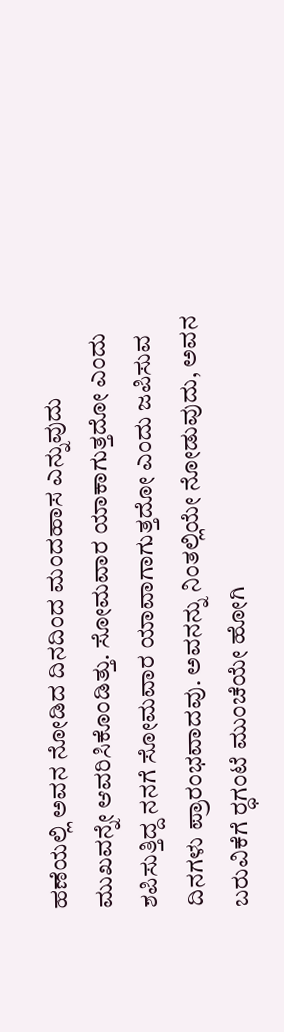ಹಣೆಯಲ್ಲಿ ಅವನ ನೋಡಿದ ದಿನದಿಂದ ಮಂದಹಾಸ ಎನ್ನುವುದು ಮುಖವನ್ನೇ ಆವರಿಸಿಕೊಂಡಿತ್ತು. ಸೋಮವಾರ ಯಾಕಾಗುತ್ತದೋ ಎಂದು ಶಪಿಸುತ್ತಿದ್ದ ನನಗೆ ಸೋಮವಾರ ಯಾವಾಗಾಗುತ್ತದೋ ಎಂದು ಜಪಿಸುವ ದಿನಗಳು ಪ್ರಾರಂಭವಾದವು. ಅವನನ್ನು ನಿಂತಲ್ಲಿಯೇ ನೋಡುವುದು, ಅವನ ಬರುವಿಕೆಗೆ ರ‍್ಧಗಂಟೆ ಮುಂಚೆಯೇ ಹೋಗಿ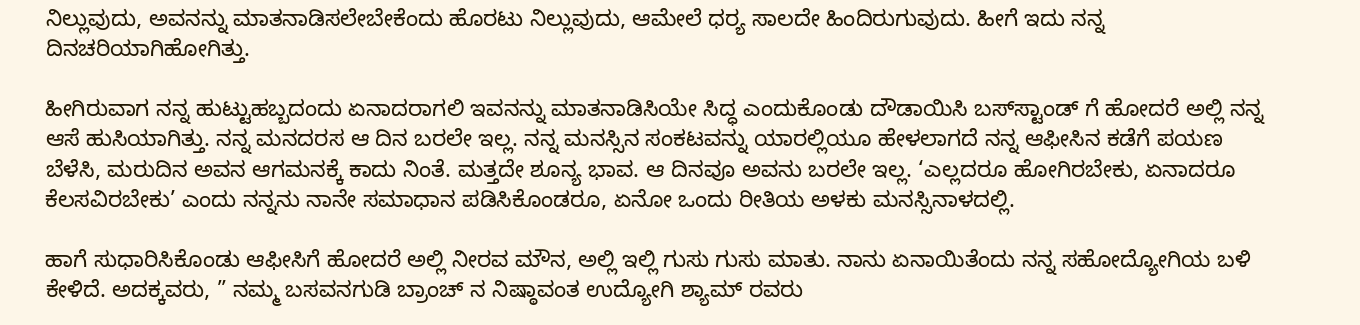ನಿಲ್ಲುವುದು, ಅವನನ್ನು ಮಾತನಾಡಿಸಲೇಬೇಕೆಂದು ಹೊರಟು ನಿಲ್ಲುವುದು, ಆಮೇಲೆ ಧರ‍್ಯ ಸಾಲದೇ ಹಿಂದಿರುಗುವುದು. ಹೀಗೆ ಇದು ನನ್ನ ದಿನಚರಿಯಾಗಿಹೋಗಿತ್ತು.

ಹೀಗಿರುವಾಗ ನನ್ನ ಹುಟ್ಟುಹಬ್ಬದಂದು ಏನಾದರಾಗಲಿ ಇವನನ್ನು ಮಾತನಾಡಿಸಿಯೇ ಸಿದ್ಧ ಎಂದುಕೊಂಡು ದೌಡಾಯಿಸಿ ಬಸ್‌ಸ್ಟಾಂಡ್ ಗೆ ಹೋದರೆ ಅಲ್ಲಿ ನನ್ನ ಆಸೆ ಹುಸಿಯಾಗಿತ್ತು. ನನ್ನ ಮನದರಸ ಆ ದಿನ ಬರಲೇ ಇಲ್ಲ. ನನ್ನ ಮನಸ್ಸಿನ ಸಂಕಟವನ್ನು ಯಾರಲ್ಲಿಯೂ ಹೇಳಲಾಗದೆ ನನ್ನ ಆಫೀಸಿನ ಕಡೆಗೆ ಪಯಣ ಬೆಳೆಸಿ, ಮರುದಿನ ಅವನ ಆಗಮನಕ್ಕೆ ಕಾದು ನಿಂತೆ. ಮತ್ತದೇ ಶೂನ್ಯ ಭಾವ. ಆ ದಿನವೂ ಅವನು ಬರಲೇ ಇಲ್ಲ. ‘ಎಲ್ಲದರೂ ಹೋಗಿರಬೇಕು, ಏನಾದರೂ ಕೆಲಸವಿರಬೇಕು’ ಎಂದು ನನ್ನನು ನಾನೇ ಸಮಾಧಾನ ಪಡಿಸಿಕೊಂಡರೂ, ಏನೋ ಒಂದು ರೀತಿಯ ಅಳಕು ಮನಸ್ಸಿನಾಳದಲ್ಲಿ.

ಹಾಗೆ ಸುಧಾರಿಸಿಕೊಂಡು ಆಫೀಸಿಗೆ ಹೋದರೆ ಅಲ್ಲಿ ನೀರವ ಮೌನ, ಅಲ್ಲಿ ಇಲ್ಲಿ ಗುಸು ಗುಸು ಮಾತು. ನಾನು ಏನಾಯಿತೆಂದು ನನ್ನ ಸಹೋದ್ಯೋಗಿಯ ಬಳಿ ಕೇಳಿದೆ. ಅದಕ್ಕವರು, ” ನಮ್ಮ ಬಸವನಗುಡಿ ಬ್ರಾಂಚ್ ನ ನಿಷ್ಠಾವಂತ ಉದ್ಯೋಗಿ ಶ್ಯಾಮ್ ರವರು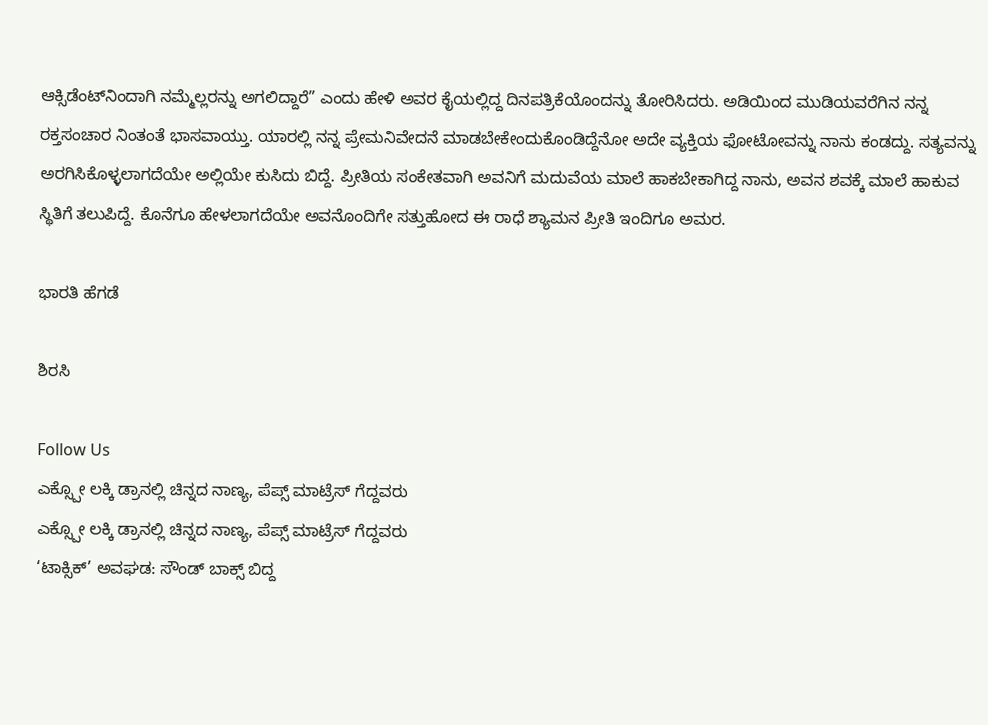ಆಕ್ಸಿಡೆಂಟ್‌ನಿಂದಾಗಿ ನಮ್ಮೆಲ್ಲರನ್ನು ಅಗಲಿದ್ದಾರೆ” ಎಂದು ಹೇಳಿ ಅವರ ಕೈಯಲ್ಲಿದ್ದ ದಿನಪತ್ರಿಕೆಯೊಂದನ್ನು ತೋರಿಸಿದರು. ಅಡಿಯಿಂದ ಮುಡಿಯವರೆಗಿನ ನನ್ನ ರಕ್ತಸಂಚಾರ ನಿಂತಂತೆ ಭಾಸವಾಯ್ತು. ಯಾರಲ್ಲಿ ನನ್ನ ಪ್ರೇಮನಿವೇದನೆ ಮಾಡಬೇಕೇಂದುಕೊಂಡಿದ್ದೆನೋ ಅದೇ ವ್ಯಕ್ತಿಯ ಫೋಟೋವನ್ನು ನಾನು ಕಂಡದ್ದು. ಸತ್ಯವನ್ನು ಅರಗಿಸಿಕೊಳ್ಳಲಾಗದೆಯೇ ಅಲ್ಲಿಯೇ ಕುಸಿದು ಬಿದ್ದೆ. ಪ್ರೀತಿಯ ಸಂಕೇತವಾಗಿ ಅವನಿಗೆ ಮದುವೆಯ ಮಾಲೆ ಹಾಕಬೇಕಾಗಿದ್ದ ನಾನು, ಅವನ ಶವಕ್ಕೆ ಮಾಲೆ ಹಾಕುವ ಸ್ಥಿತಿಗೆ ತಲುಪಿದ್ದೆ. ಕೊನೆಗೂ ಹೇಳಲಾಗದೆಯೇ ಅವನೊಂದಿಗೇ ಸತ್ತುಹೋದ ಈ ರಾಧೆ ಶ್ಯಾಮನ ಪ್ರೀತಿ ಇಂದಿಗೂ ಅಮರ.

ಭಾರತಿ ಹೆಗಡೆ

ಶಿರಸಿ

Follow Us
ಎಕ್ಸ್ಪೋ ಲಕ್ಕಿ ಡ್ರಾನಲ್ಲಿ ಚಿನ್ನದ ನಾಣ್ಯ, ಪೆಪ್ಸ್ ಮಾಟ್ರೆಸ್ ಗೆದ್ದವರು
ಎಕ್ಸ್ಪೋ ಲಕ್ಕಿ ಡ್ರಾನಲ್ಲಿ ಚಿನ್ನದ ನಾಣ್ಯ, ಪೆಪ್ಸ್ ಮಾಟ್ರೆಸ್ ಗೆದ್ದವರು
‘ಟಾಕ್ಸಿಕ್’ ಅವಘಡ: ಸೌಂಡ್ ಬಾಕ್ಸ್ ಬಿದ್ದ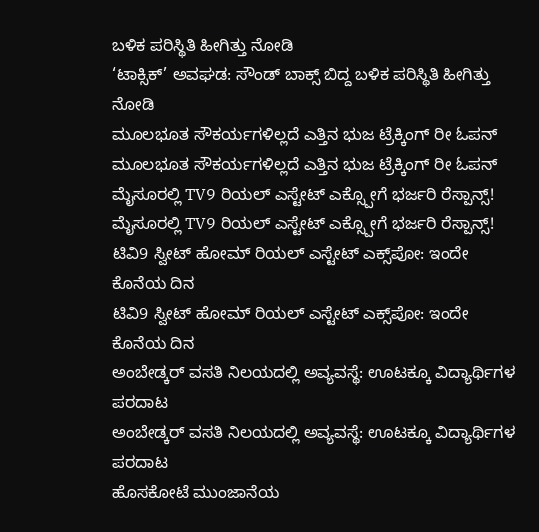ಬಳಿಕ ಪರಿಸ್ಥಿತಿ ಹೀಗಿತ್ತು ನೋಡಿ
‘ಟಾಕ್ಸಿಕ್’ ಅವಘಡ: ಸೌಂಡ್ ಬಾಕ್ಸ್ ಬಿದ್ದ ಬಳಿಕ ಪರಿಸ್ಥಿತಿ ಹೀಗಿತ್ತು ನೋಡಿ
ಮೂಲಭೂತ ಸೌಕರ್ಯಗಳಿಲ್ಲದೆ ಎತ್ತಿನ ಭುಜ ಟ್ರೆಕ್ಕಿಂಗ್ ರೀ ಓಪನ್
ಮೂಲಭೂತ ಸೌಕರ್ಯಗಳಿಲ್ಲದೆ ಎತ್ತಿನ ಭುಜ ಟ್ರೆಕ್ಕಿಂಗ್ ರೀ ಓಪನ್
ಮೈಸೂರಲ್ಲಿ TV9 ರಿಯಲ್ ಎಸ್ಟೇಟ್ ಎಕ್ಸ್ಪೋಗೆ ಭರ್ಜರಿ ರೆಸ್ಪಾನ್ಸ್!
ಮೈಸೂರಲ್ಲಿ TV9 ರಿಯಲ್ ಎಸ್ಟೇಟ್ ಎಕ್ಸ್ಪೋಗೆ ಭರ್ಜರಿ ರೆಸ್ಪಾನ್ಸ್!
ಟಿವಿ9 ಸ್ವೀಟ್ ಹೋಮ್ ರಿಯಲ್ ಎಸ್ಟೇಟ್ ಎಕ್ಸ್‌ಪೋ: ಇಂದೇ ಕೊನೆಯ ದಿನ
ಟಿವಿ9 ಸ್ವೀಟ್ ಹೋಮ್ ರಿಯಲ್ ಎಸ್ಟೇಟ್ ಎಕ್ಸ್‌ಪೋ: ಇಂದೇ ಕೊನೆಯ ದಿನ
ಅಂಬೇಡ್ಕರ್ ವಸತಿ ನಿಲಯದಲ್ಲಿ ಅವ್ಯವಸ್ಥೆ: ಊಟಕ್ಕೂ ವಿದ್ಯಾರ್ಥಿಗಳ ಪರದಾಟ
ಅಂಬೇಡ್ಕರ್ ವಸತಿ ನಿಲಯದಲ್ಲಿ ಅವ್ಯವಸ್ಥೆ: ಊಟಕ್ಕೂ ವಿದ್ಯಾರ್ಥಿಗಳ ಪರದಾಟ
ಹೊಸಕೋಟೆ ಮುಂಜಾನೆಯ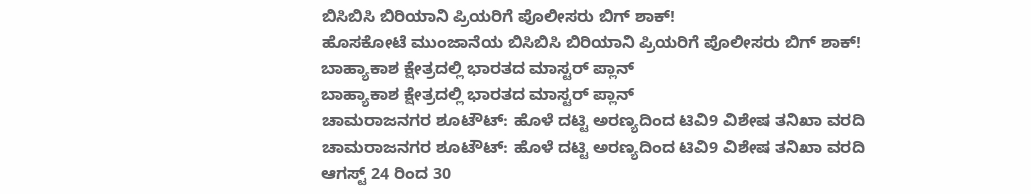ಬಿಸಿಬಿಸಿ ಬಿರಿಯಾನಿ ಪ್ರಿಯರಿಗೆ ಪೊಲೀಸರು ಬಿಗ್ ಶಾಕ್!
ಹೊಸಕೋಟೆ ಮುಂಜಾನೆಯ ಬಿಸಿಬಿಸಿ ಬಿರಿಯಾನಿ ಪ್ರಿಯರಿಗೆ ಪೊಲೀಸರು ಬಿಗ್ ಶಾಕ್!
ಬಾಹ್ಯಾಕಾಶ ಕ್ಷೇತ್ರದಲ್ಲಿ ಭಾರತದ ಮಾಸ್ಟರ್ ಪ್ಲಾನ್
ಬಾಹ್ಯಾಕಾಶ ಕ್ಷೇತ್ರದಲ್ಲಿ ಭಾರತದ ಮಾಸ್ಟರ್ ಪ್ಲಾನ್
ಚಾಮರಾಜನಗರ ಶೂಟೌಟ್: ಹೊಳೆ ದಟ್ಟಿ ಅರಣ್ಯದಿಂದ ಟಿವಿ9 ವಿಶೇಷ ತನಿಖಾ ವರದಿ
ಚಾಮರಾಜನಗರ ಶೂಟೌಟ್: ಹೊಳೆ ದಟ್ಟಿ ಅರಣ್ಯದಿಂದ ಟಿವಿ9 ವಿಶೇಷ ತನಿಖಾ ವರದಿ
ಆಗಸ್ಟ್ 24 ರಿಂದ 30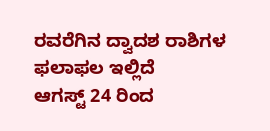ರವರೆಗಿನ ದ್ವಾದಶ ರಾಶಿಗಳ ಫಲಾಫಲ ಇಲ್ಲಿದೆ
ಆಗಸ್ಟ್ 24 ರಿಂದ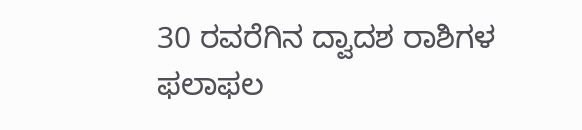30 ರವರೆಗಿನ ದ್ವಾದಶ ರಾಶಿಗಳ ಫಲಾಫಲ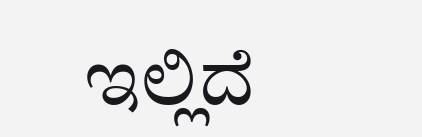ಇಲ್ಲಿದೆ